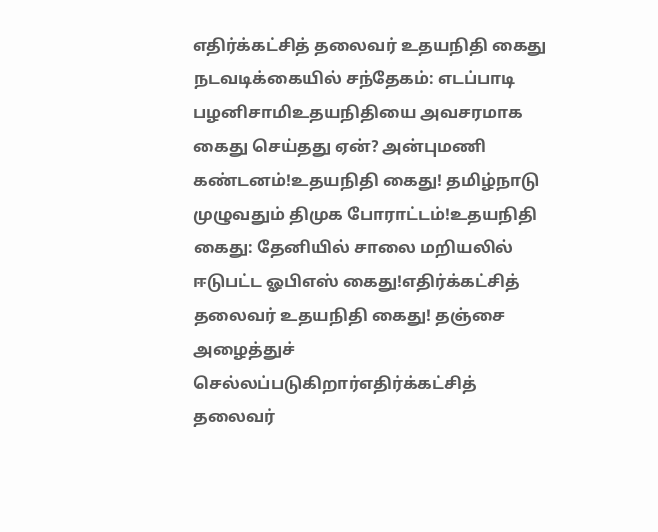எதிர்க்கட்சித் தலைவர் உதயநிதி கைது நடவடிக்கையில் சந்தேகம்: எடப்பாடி பழனிசாமிஉதயநிதியை அவசரமாக கைது செய்தது ஏன்? அன்புமணி கண்டனம்!உதயநிதி கைது! தமிழ்நாடு முழுவதும் திமுக போராட்டம்!உதயநிதி கைது: தேனியில் சாலை மறியலில் ஈடுபட்ட ஓபிஎஸ் கைது!எதிர்க்கட்சித் தலைவர் உதயநிதி கைது! தஞ்சை அழைத்துச் செல்லப்படுகிறார்எதிர்க்கட்சித் தலைவர்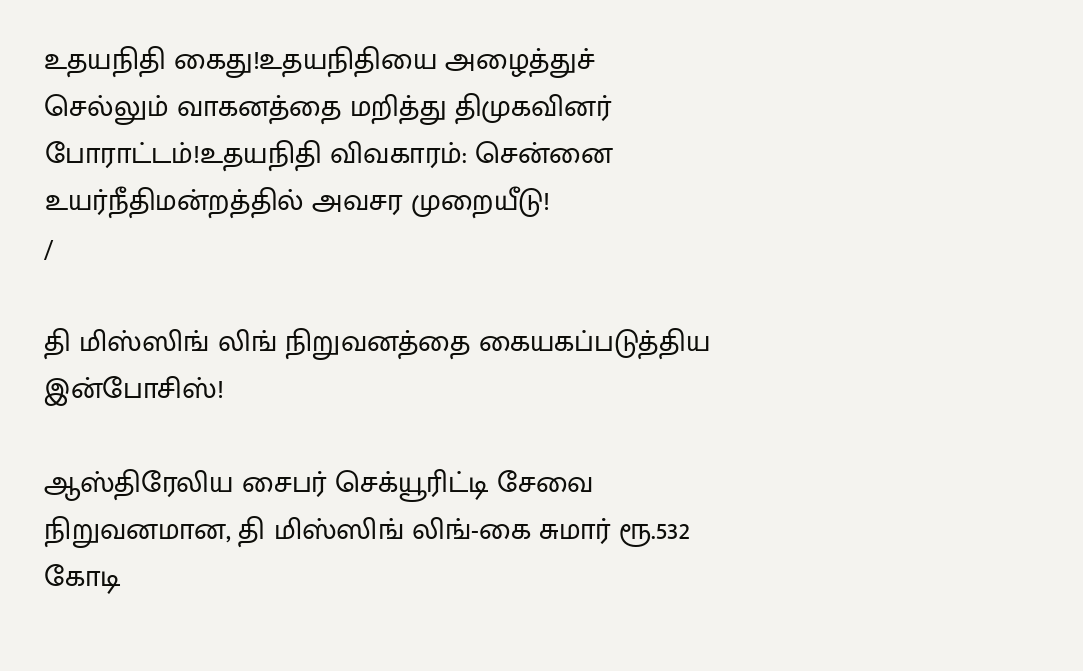உதயநிதி கைது!உதயநிதியை அழைத்துச் செல்லும் வாகனத்தை மறித்து திமுகவினர் போராட்டம்!உதயநிதி விவகாரம்: சென்னை உயர்நீதிமன்றத்தில் அவசர முறையீடு!
/

தி மிஸ்ஸிங் லிங் நிறுவனத்தை கையகப்படுத்திய இன்போசிஸ்!

ஆஸ்திரேலிய சைபர் செக்யூரிட்டி சேவை நிறுவனமான, தி மிஸ்ஸிங் லிங்-கை சுமார் ரூ.532 கோடி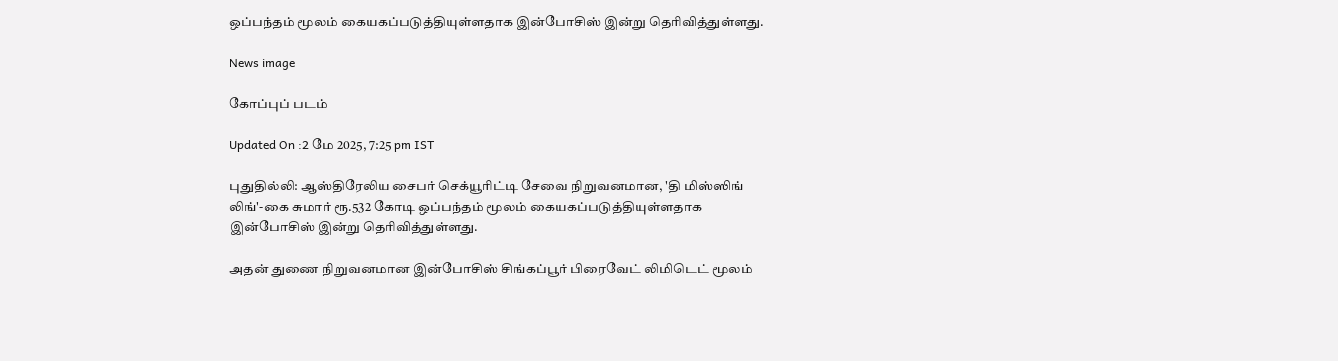ஒப்பந்தம் மூலம் கையகப்படுத்தியுள்ளதாக இன்போசிஸ் இன்று தெரிவித்துள்ளது.

News image

கோப்புப் படம்

Updated On :2 மே 2025, 7:25 pm IST

புதுதில்லி: ஆஸ்திரேலிய சைபர் செக்யூரிட்டி சேவை நிறுவனமான, 'தி மிஸ்ஸிங் லிங்'-கை சுமார் ரூ.532 கோடி ஒப்பந்தம் மூலம் கையகப்படுத்தியுள்ளதாக இன்போசிஸ் இன்று தெரிவித்துள்ளது.

அதன் துணை நிறுவனமான இன்போசிஸ் சிங்கப்பூர் பிரைவேட் லிமிடெட் மூலம்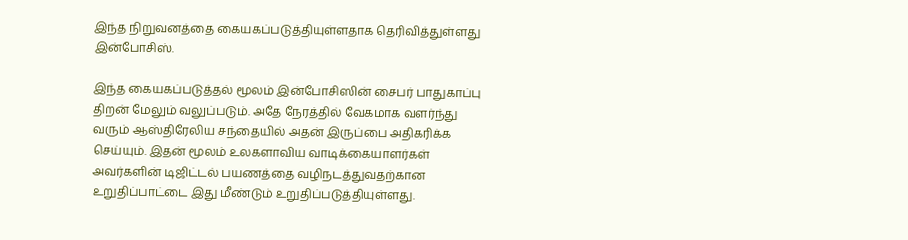இந்த நிறுவனத்தை கையகப்படுத்தியுள்ளதாக தெரிவித்துள்ளது இன்போசிஸ்.

இந்த கையகப்படுத்தல் மூலம் இன்போசிஸின் சைபர் பாதுகாப்பு திறன் மேலும் வலுப்படும். அதே நேரத்தில் வேகமாக வளர்ந்து வரும் ஆஸ்திரேலிய சந்தையில் அதன் இருப்பை அதிகரிக்க செய்யும். இதன் மூலம் உலகளாவிய வாடிக்கையாளர்கள் அவர்களின் டிஜிட்டல் பயணத்தை வழிநடத்துவதற்கான உறுதிப்பாட்டை இது மீண்டும் உறுதிப்படுத்தியுள்ளது.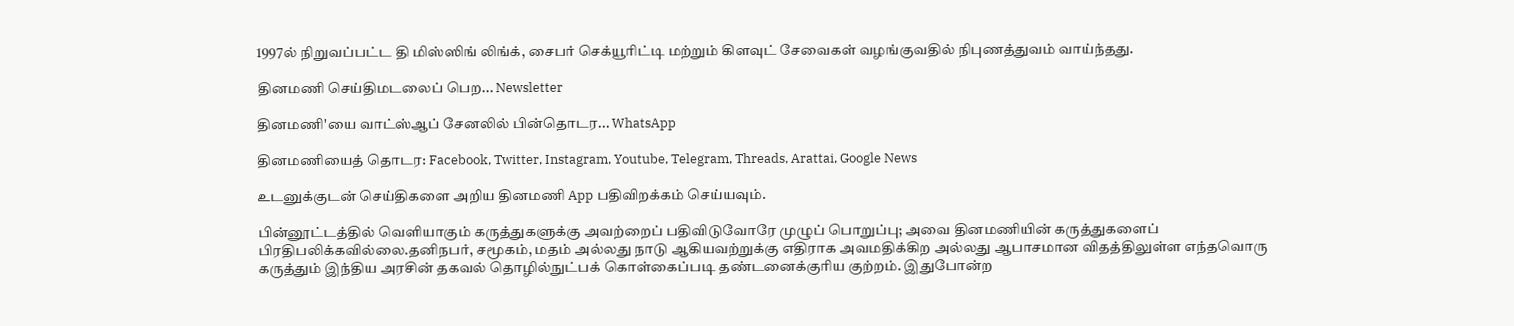1997ல் நிறுவப்பட்ட தி மிஸ்ஸிங் லிங்க், சைபர் செக்யூரிட்டி மற்றும் கிளவுட் சேவைகள் வழங்குவதில் நிபுணத்துவம் வாய்ந்தது.

தினமணி செய்திமடலைப் பெற... Newsletter

தினமணி'யை வாட்ஸ்ஆப் சேனலில் பின்தொடர... WhatsApp

தினமணியைத் தொடர: Facebook, Twitter, Instagram, Youtube, Telegram, Threads, Arattai, Google News

உடனுக்குடன் செய்திகளை அறிய தினமணி App பதிவிறக்கம் செய்யவும்.

பின்னூட்டத்தில் வெளியாகும் கருத்துகளுக்கு அவற்றைப் பதிவிடுவோரே முழுப் பொறுப்பு; அவை தினமணியின் கருத்துகளைப் பிரதிபலிக்கவில்லை.தனிநபர், சமூகம், மதம் அல்லது நாடு ஆகியவற்றுக்கு எதிராக அவமதிக்கிற அல்லது ஆபாசமான விதத்திலுள்ள எந்தவொரு கருத்தும் இந்திய அரசின் தகவல் தொழில்நுட்பக் கொள்கைப்படி தண்டனைக்குரிய குற்றம். இதுபோன்ற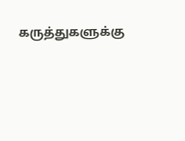கருத்துகளுக்கு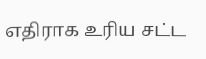எதிராக உரிய சட்ட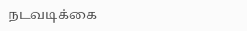நடவடிக்கை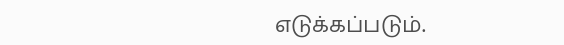எடுக்கப்படும்.